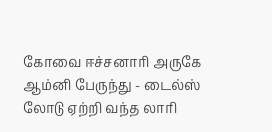கோவை ஈச்சனாரி அருகே ஆம்னி பேருந்து - டைல்ஸ் லோடு ஏற்றி வந்த லாரி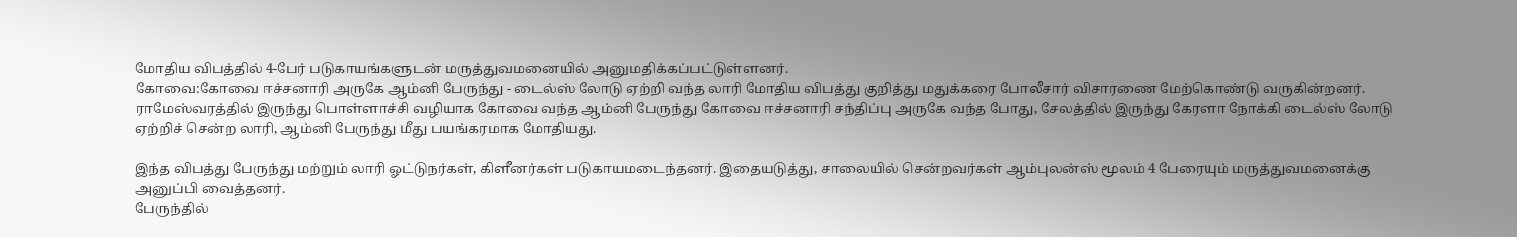மோதிய விபத்தில் 4-பேர் படுகாயங்களுடன் மருத்துவமனையில் அனுமதிக்கப்பட்டுள்ளனர்.
கோவை:கோவை ஈச்சனாரி அருகே ஆம்னி பேருந்து - டைல்ஸ் லோடு ஏற்றி வந்த லாரி மோதிய விபத்து குறித்து மதுக்கரை போலீசார் விசாரணை மேற்கொண்டு வருகின்றனர்.
ராமேஸ்வரத்தில் இருந்து பொள்ளாச்சி வழியாக கோவை வந்த ஆம்னி பேருந்து கோவை ஈச்சனாரி சந்திப்பு அருகே வந்த போது, சேலத்தில் இருந்து கேரளா நோக்கி டைல்ஸ் லோடு ஏற்றிச் சென்ற லாரி, ஆம்னி பேருந்து மீது பயங்கரமாக மோதியது.

இந்த விபத்து பேருந்து மற்றும் லாரி ஓட்டுநர்கள், கிளீனர்கள் படுகாயமடைந்தனர். இதையடுத்து, சாலையில் சென்றவர்கள் ஆம்புலன்ஸ் மூலம் 4 பேரையும் மருத்துவமனைக்கு அனுப்பி வைத்தனர்.
பேருந்தில்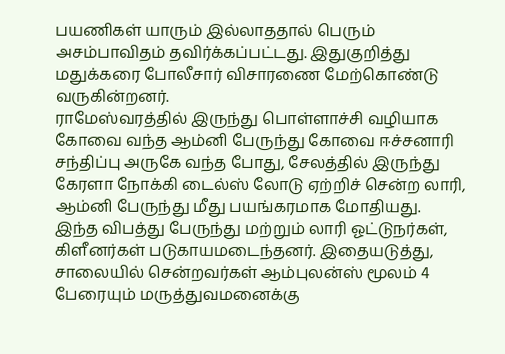பயணிகள் யாரும் இல்லாததால் பெரும் அசம்பாவிதம் தவிர்க்கப்பட்டது. இதுகுறித்து மதுக்கரை போலீசார் விசாரணை மேற்கொண்டு வருகின்றனர்.
ராமேஸ்வரத்தில் இருந்து பொள்ளாச்சி வழியாக கோவை வந்த ஆம்னி பேருந்து கோவை ஈச்சனாரி சந்திப்பு அருகே வந்த போது, சேலத்தில் இருந்து கேரளா நோக்கி டைல்ஸ் லோடு ஏற்றிச் சென்ற லாரி, ஆம்னி பேருந்து மீது பயங்கரமாக மோதியது.
இந்த விபத்து பேருந்து மற்றும் லாரி ஓட்டுநர்கள், கிளீனர்கள் படுகாயமடைந்தனர். இதையடுத்து, சாலையில் சென்றவர்கள் ஆம்புலன்ஸ் மூலம் 4 பேரையும் மருத்துவமனைக்கு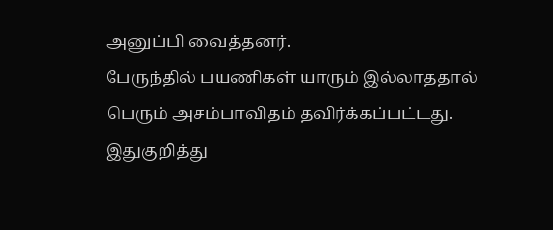அனுப்பி வைத்தனர்.
பேருந்தில் பயணிகள் யாரும் இல்லாததால் பெரும் அசம்பாவிதம் தவிர்க்கப்பட்டது. இதுகுறித்து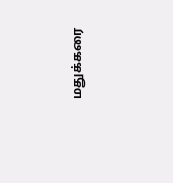மதுக்கரை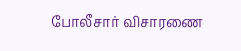போலீசார் விசாரணை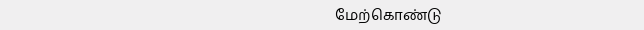மேற்கொண்டு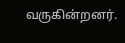வருகின்றனர்.